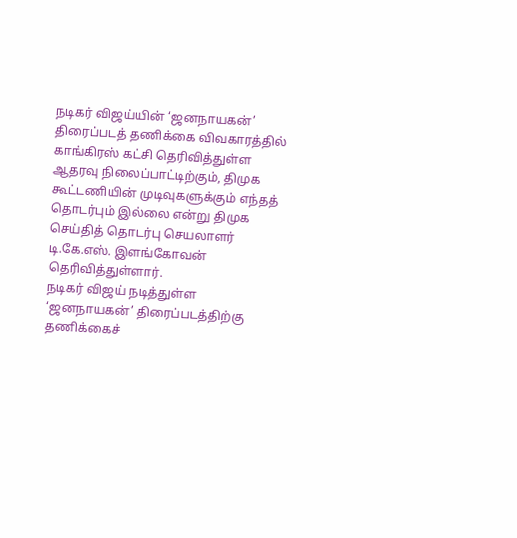நடிகர் விஜய்யின் ‘ஜனநாயகன்’ திரைப்படத் தணிக்கை விவகாரத்தில் காங்கிரஸ் கட்சி தெரிவித்துள்ள ஆதரவு நிலைப்பாட்டிற்கும், திமுக கூட்டணியின் முடிவுகளுக்கும் எந்தத் தொடர்பும் இல்லை என்று திமுக செய்தித் தொடர்பு செயலாளர் டி.கே.எஸ். இளங்கோவன் தெரிவித்துள்ளார்.
நடிகர் விஜய் நடித்துள்ள ‘ஜனநாயகன்’ திரைப்படத்திற்கு தணிக்கைச்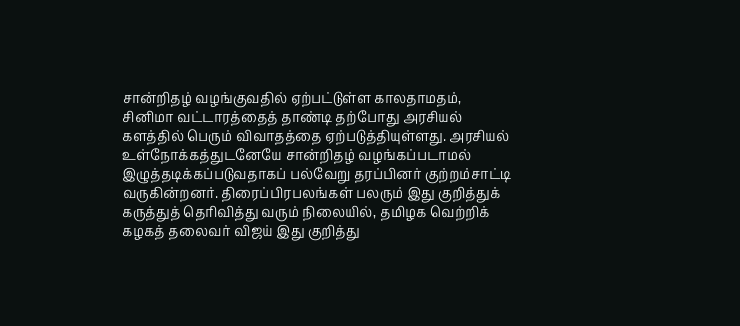சான்றிதழ் வழங்குவதில் ஏற்பட்டுள்ள காலதாமதம், சினிமா வட்டாரத்தைத் தாண்டி தற்போது அரசியல் களத்தில் பெரும் விவாதத்தை ஏற்படுத்தியுள்ளது. அரசியல் உள்நோக்கத்துடனேயே சான்றிதழ் வழங்கப்படாமல் இழுத்தடிக்கப்படுவதாகப் பல்வேறு தரப்பினர் குற்றம்சாட்டி வருகின்றனர். திரைப்பிரபலங்கள் பலரும் இது குறித்துக் கருத்துத் தெரிவித்து வரும் நிலையில், தமிழக வெற்றிக் கழகத் தலைவர் விஜய் இது குறித்து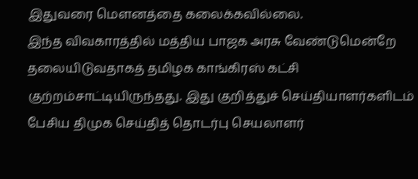இதுவரை மௌனத்தை கலைக்கவில்லை.
இந்த விவகாரத்தில் மத்திய பாஜக அரசு வேண்டுமென்றே தலையிடுவதாகத் தமிழக காங்கிரஸ் கட்சி குற்றம்சாட்டியிருந்தது. இது குறித்துச் செய்தியாளர்களிடம் பேசிய திமுக செய்தித் தொடர்பு செயலாளர்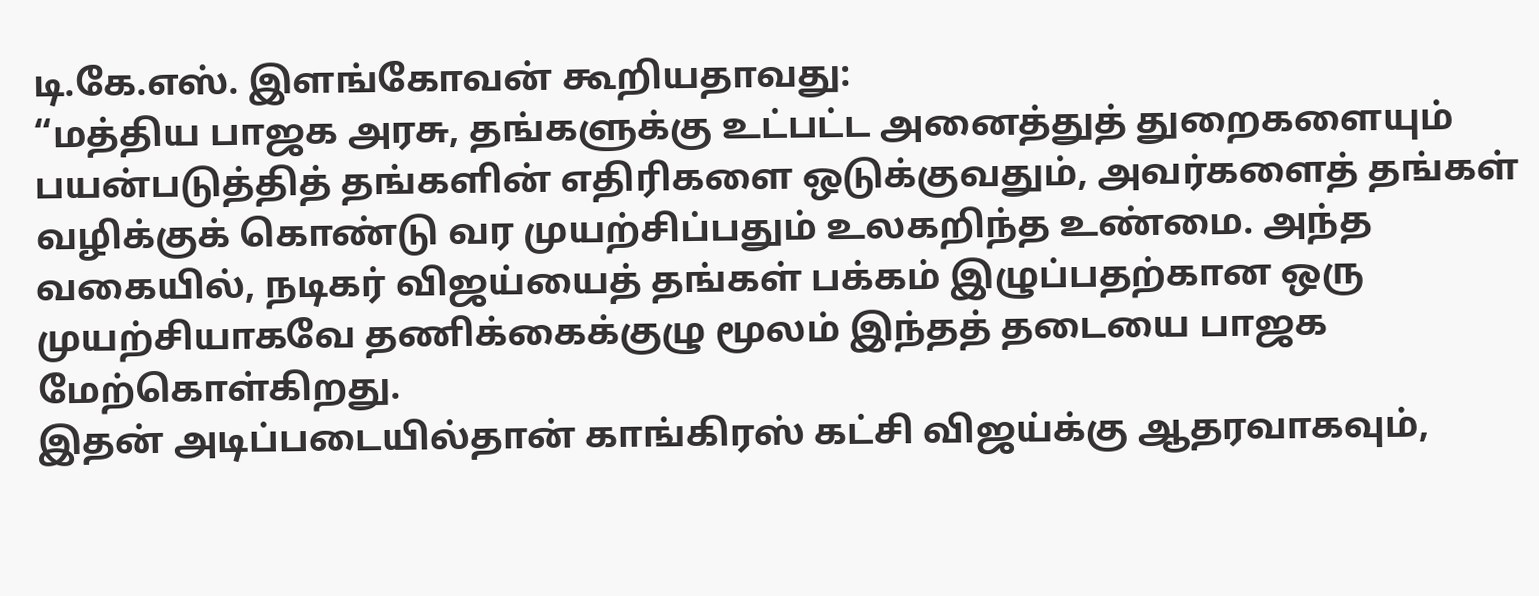டி.கே.எஸ். இளங்கோவன் கூறியதாவது:
“மத்திய பாஜக அரசு, தங்களுக்கு உட்பட்ட அனைத்துத் துறைகளையும் பயன்படுத்தித் தங்களின் எதிரிகளை ஒடுக்குவதும், அவர்களைத் தங்கள் வழிக்குக் கொண்டு வர முயற்சிப்பதும் உலகறிந்த உண்மை. அந்த வகையில், நடிகர் விஜய்யைத் தங்கள் பக்கம் இழுப்பதற்கான ஒரு முயற்சியாகவே தணிக்கைக்குழு மூலம் இந்தத் தடையை பாஜக மேற்கொள்கிறது.
இதன் அடிப்படையில்தான் காங்கிரஸ் கட்சி விஜய்க்கு ஆதரவாகவும்,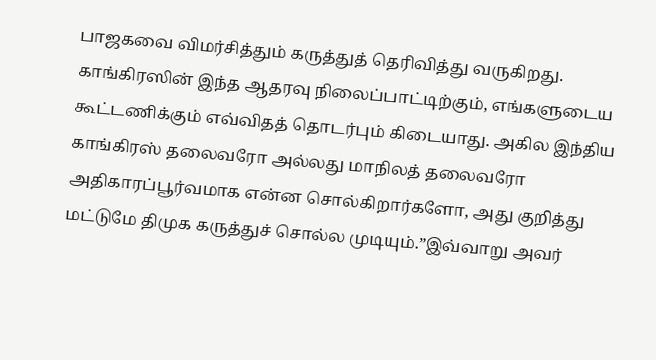பாஜகவை விமர்சித்தும் கருத்துத் தெரிவித்து வருகிறது. காங்கிரஸின் இந்த ஆதரவு நிலைப்பாட்டிற்கும், எங்களுடைய கூட்டணிக்கும் எவ்விதத் தொடர்பும் கிடையாது. அகில இந்திய காங்கிரஸ் தலைவரோ அல்லது மாநிலத் தலைவரோ அதிகாரப்பூர்வமாக என்ன சொல்கிறார்களோ, அது குறித்து மட்டுமே திமுக கருத்துச் சொல்ல முடியும்.”இவ்வாறு அவர்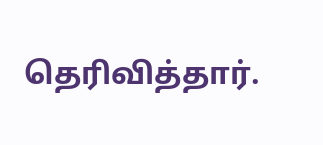தெரிவித்தார்.